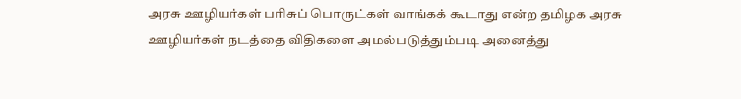அரசு ஊழியர்கள் பரிசுப் பொருட்கள் வாங்கக் கூடாது என்ற தமிழக அரசு ஊழியர்கள் நடத்தை விதிகளை அமல்படுத்தும்படி அனைத்து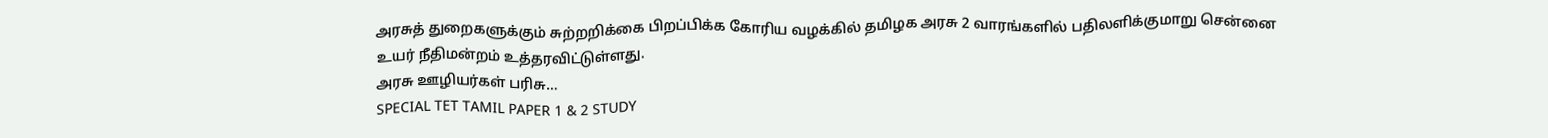அரசுத் துறைகளுக்கும் சுற்றறிக்கை பிறப்பிக்க கோரிய வழக்கில் தமிழக அரசு 2 வாரங்களில் பதிலளிக்குமாறு சென்னை உயர் நீதிமன்றம் உத்தரவிட்டுள்ளது.
அரசு ஊழியர்கள் பரிசு…
SPECIAL TET TAMIL PAPER 1 & 2 STUDY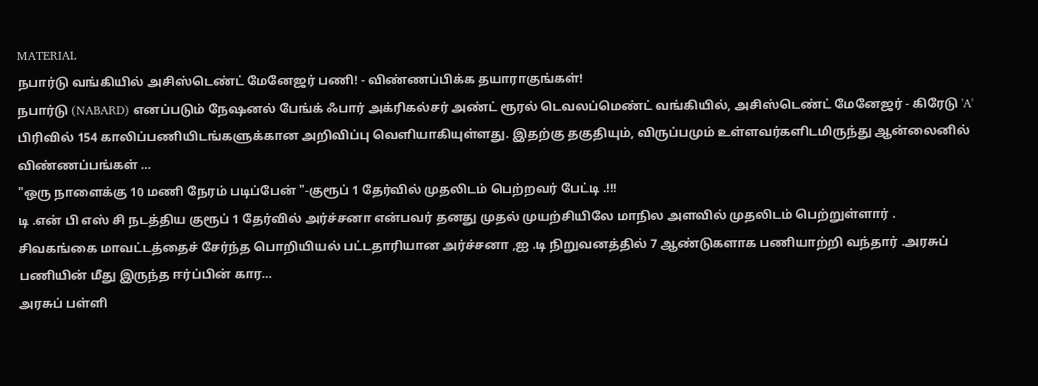MATERIAL
நபார்டு வங்கியில் அசிஸ்டெண்ட் மேனேஜர் பணி! - விண்ணப்பிக்க தயாராகுங்கள்!
நபார்டு (NABARD) எனப்படும் நேஷனல் பேங்க் ஃபார் அக்ரிகல்சர் அண்ட் ரூரல் டெவலப்மெண்ட் வங்கியில், அசிஸ்டெண்ட் மேனேஜர் - கிரேடு 'A' பிரிவில் 154 காலிப்பணியிடங்களுக்கான அறிவிப்பு வெளியாகியுள்ளது. இதற்கு தகுதியும், விருப்பமும் உள்ளவர்களிடமிருந்து ஆன்லைனில் விண்ணப்பங்கள் …
"ஒரு நாளைக்கு 10 மணி நேரம் படிப்பேன் "-குரூப் 1 தேர்வில் முதலிடம் பெற்றவர் பேட்டி .!!!
டி .என் பி எஸ் சி நடத்திய குரூப் 1 தேர்வில் அர்ச்சனா என்பவர் தனது முதல் முயற்சியிலே மாநில அளவில் முதலிடம் பெற்றுள்ளார் .
சிவகங்கை மாவட்டத்தைச் சேர்ந்த பொறியியல் பட்டதாரியான அர்ச்சனா ,ஐ .டி நிறுவனத்தில் 7 ஆண்டுகளாக பணியாற்றி வந்தார் .அரசுப் பணியின் மீது இருந்த ஈர்ப்பின் கார…
அரசுப் பள்ளி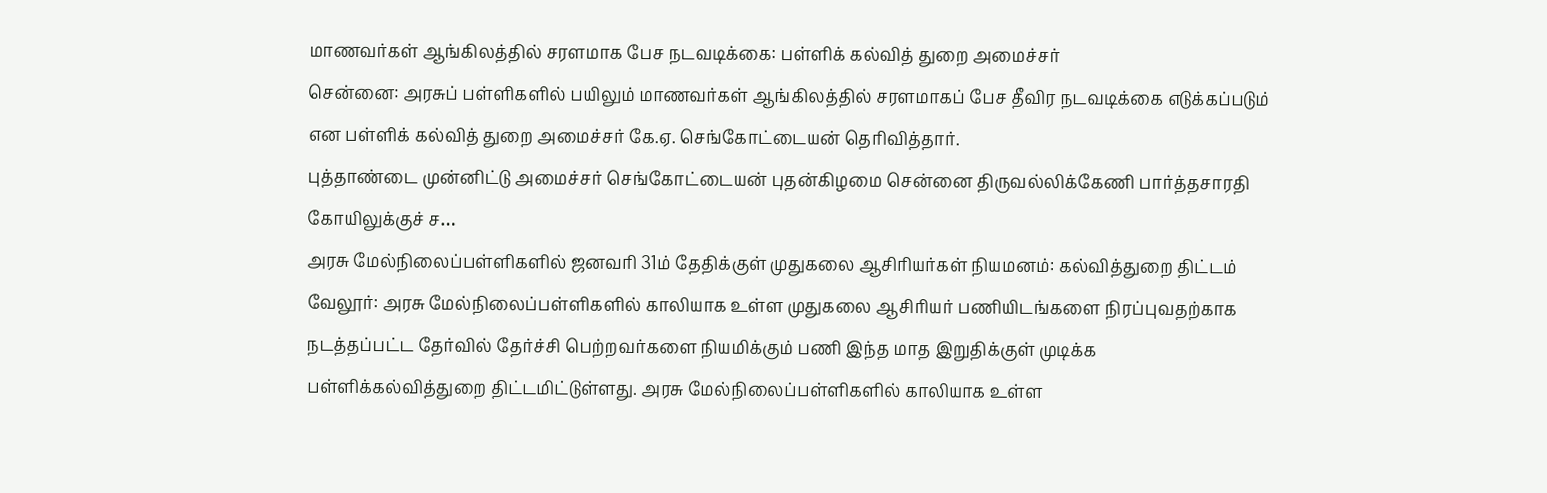மாணவர்கள் ஆங்கிலத்தில் சரளமாக பேச நடவடிக்கை: பள்ளிக் கல்வித் துறை அமைச்சர்
சென்னை: அரசுப் பள்ளிகளில் பயிலும் மாணவர்கள் ஆங்கிலத்தில் சரளமாகப் பேச தீவிர நடவடிக்கை எடுக்கப்படும் என பள்ளிக் கல்வித் துறை அமைச்சர் கே.ஏ. செங்கோட்டையன் தெரிவித்தார்.
புத்தாண்டை முன்னிட்டு அமைச்சர் செங்கோட்டையன் புதன்கிழமை சென்னை திருவல்லிக்கேணி பார்த்தசாரதி கோயிலுக்குச் ச…
அரசு மேல்நிலைப்பள்ளிகளில் ஜனவரி 31ம் தேதிக்குள் முதுகலை ஆசிரியர்கள் நியமனம்: கல்வித்துறை திட்டம்
வேலூர்: அரசு மேல்நிலைப்பள்ளிகளில் காலியாக உள்ள முதுகலை ஆசிரியர் பணியிடங்களை நிரப்புவதற்காக நடத்தப்பட்ட தேர்வில் தேர்ச்சி பெற்றவர்களை நியமிக்கும் பணி இந்த மாத இறுதிக்குள் முடிக்க பள்ளிக்கல்வித்துறை திட்டமிட்டுள்ளது. அரசு மேல்நிலைப்பள்ளிகளில் காலியாக உள்ள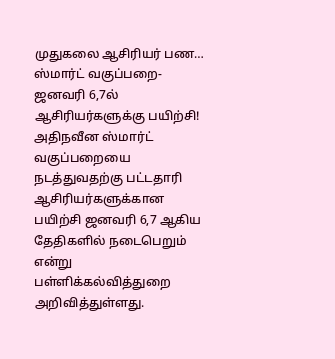முதுகலை ஆசிரியர் பண…
ஸ்மார்ட் வகுப்பறை- ஜனவரி 6,7ல் ஆசிரியர்களுக்கு பயிற்சி!
அதிநவீன ஸ்மார்ட் வகுப்பறையை நடத்துவதற்கு பட்டதாரி ஆசிரியர்களுக்கான பயிற்சி ஜனவரி 6,7 ஆகிய தேதிகளில் நடைபெறும் என்று பள்ளிக்கல்வித்துறை அறிவித்துள்ளது.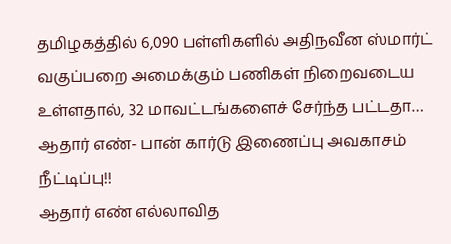தமிழகத்தில் 6,090 பள்ளிகளில் அதிநவீன ஸ்மார்ட் வகுப்பறை அமைக்கும் பணிகள் நிறைவடைய உள்ளதால், 32 மாவட்டங்களைச் சேர்ந்த பட்டதா…
ஆதார் எண்- பான் கார்டு இணைப்பு அவகாசம் நீட்டிப்பு!!
ஆதார் எண் எல்லாவித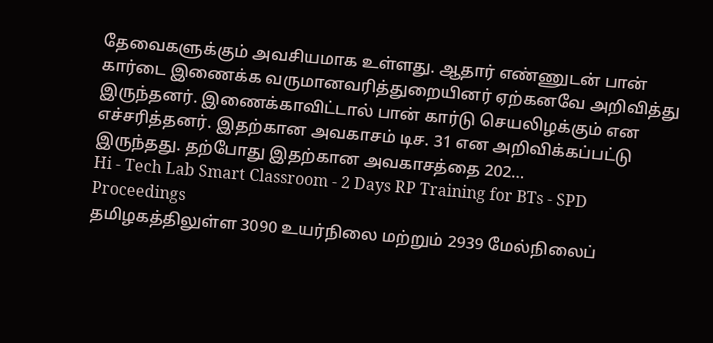தேவைகளுக்கும் அவசியமாக உள்ளது. ஆதார் எண்ணுடன் பான் கார்டை இணைக்க வருமானவரித்துறையினர் ஏற்கனவே அறிவித்து இருந்தனர். இணைக்காவிட்டால் பான் கார்டு செயலிழக்கும் என எச்சரித்தனர். இதற்கான அவகாசம் டிச. 31 என அறிவிக்கப்பட்டு இருந்தது. தற்போது இதற்கான அவகாசத்தை 202…
Hi - Tech Lab Smart Classroom - 2 Days RP Training for BTs - SPD Proceedings
தமிழகத்திலுள்ள 3090 உயர்நிலை மற்றும் 2939 மேல்நிலைப்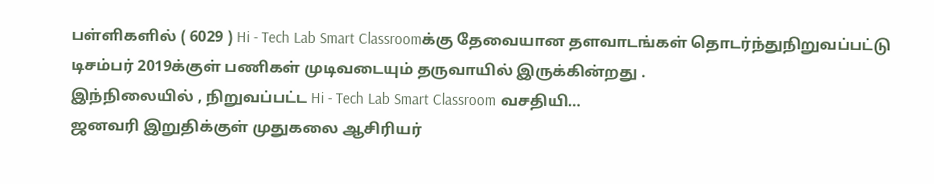பள்ளிகளில் ( 6029 ) Hi - Tech Lab Smart Classroomக்கு தேவையான தளவாடங்கள் தொடர்ந்துநிறுவப்பட்டு டிசம்பர் 2019க்குள் பணிகள் முடிவடையும் தருவாயில் இருக்கின்றது .
இந்நிலையில் , நிறுவப்பட்ட Hi - Tech Lab Smart Classroom வசதியி…
ஜனவரி இறுதிக்குள் முதுகலை ஆசிரியர்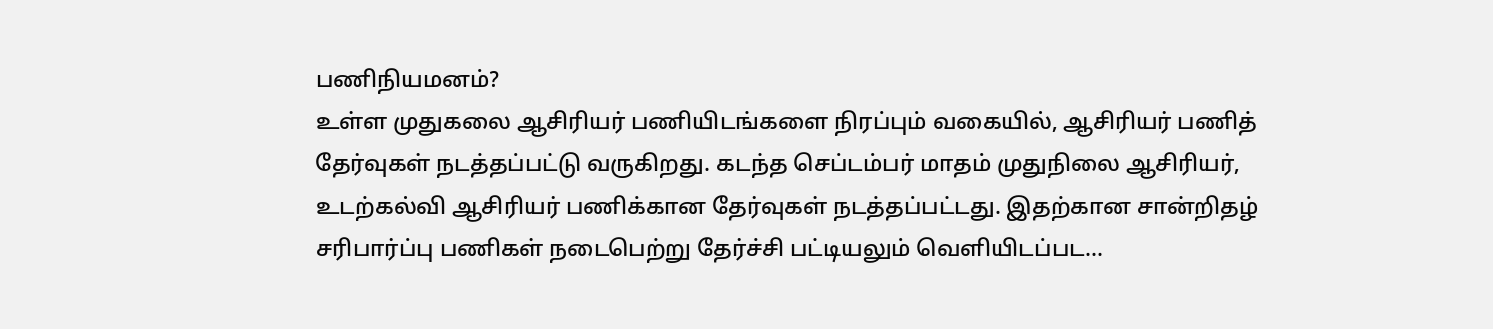பணிநியமனம்?
உள்ள முதுகலை ஆசிரியர் பணியிடங்களை நிரப்பும் வகையில், ஆசிரியர் பணித் தேர்வுகள் நடத்தப்பட்டு வருகிறது. கடந்த செப்டம்பர் மாதம் முதுநிலை ஆசிரியர், உடற்கல்வி ஆசிரியர் பணிக்கான தேர்வுகள் நடத்தப்பட்டது. இதற்கான சான்றிதழ் சரிபார்ப்பு பணிகள் நடைபெற்று தேர்ச்சி பட்டியலும் வெளியிடப்பட…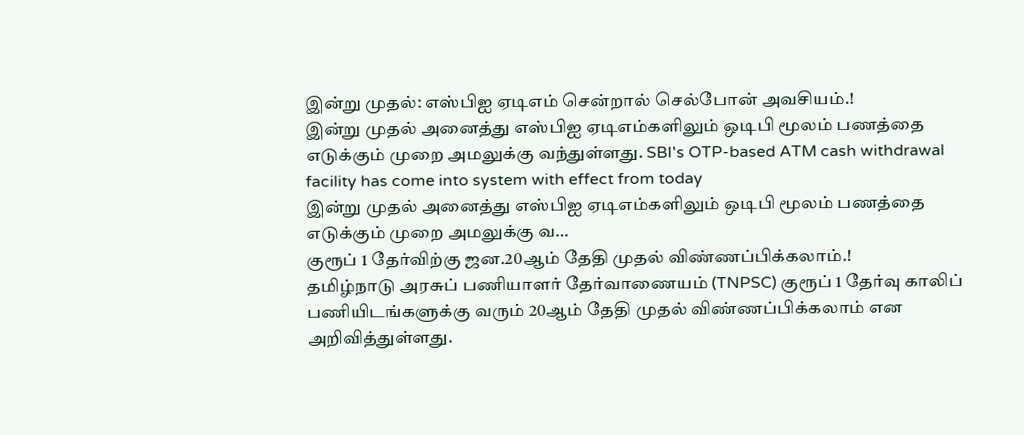இன்று முதல்: எஸ்பிஐ ஏடிஎம் சென்றால் செல்போன் அவசியம்.!
இன்று முதல் அனைத்து எஸ்பிஐ ஏடிஎம்களிலும் ஒடிபி மூலம் பணத்தை எடுக்கும் முறை அமலுக்கு வந்துள்ளது. SBI's OTP-based ATM cash withdrawal facility has come into system with effect from today
இன்று முதல் அனைத்து எஸ்பிஐ ஏடிஎம்களிலும் ஒடிபி மூலம் பணத்தை எடுக்கும் முறை அமலுக்கு வ…
குரூப் 1 தேர்விற்கு ஜன.20ஆம் தேதி முதல் விண்ணப்பிக்கலாம்.!
தமிழ்நாடு அரசுப் பணியாளர் தேர்வாணையம் (TNPSC) குரூப் 1 தேர்வு காலிப் பணியிடங்களுக்கு வரும் 20ஆம் தேதி முதல் விண்ணப்பிக்கலாம் என அறிவித்துள்ளது.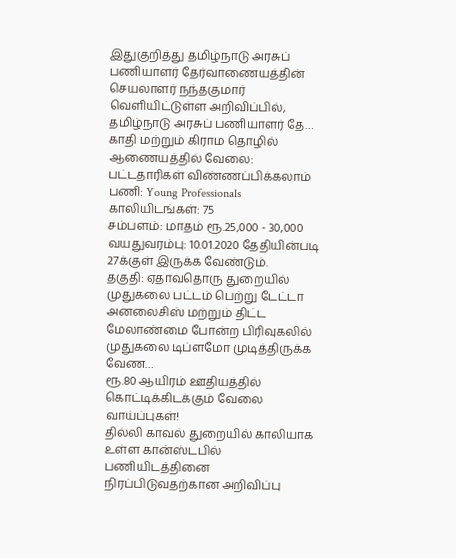இதுகுறித்து தமிழ்நாடு அரசுப் பணியாளர் தேர்வாணையத்தின் செயலாளர் நந்தகுமார் வெளியிட்டுள்ள அறிவிப்பில், தமிழ்நாடு அரசுப் பணியாளர் தே…
காதி மற்றும் கிராம தொழில் ஆணையத்தில் வேலை: பட்டதாரிகள் விண்ணப்பிக்கலாம்
பணி: Young Professionals
காலியிடங்கள்: 75
சம்பளம்: மாதம் ரூ.25,000 - 30,000
வயதுவரம்பு: 10.01.2020 தேதியின்படி 27க்குள் இருக்க வேண்டும்.
தகுதி: ஏதாவதொரு துறையில் முதுகலை பட்டம் பெற்று டேட்டா அனலைசிஸ் மற்றும் திட்ட மேலாண்மை போன்ற பிரிவுகலில் முதுகலை டிப்ளமோ முடித்திருக்க வேண…
ரூ.80 ஆயிரம் ஊதியத்தில் கொட்டிக்கிடக்கும் வேலை வாய்ப்புகள்!
தில்லி காவல் துறையில் காலியாக உள்ள கான்ஸ்டபில் பணியிடத்தினை நிரப்பிடுவதற்கான அறிவிப்பு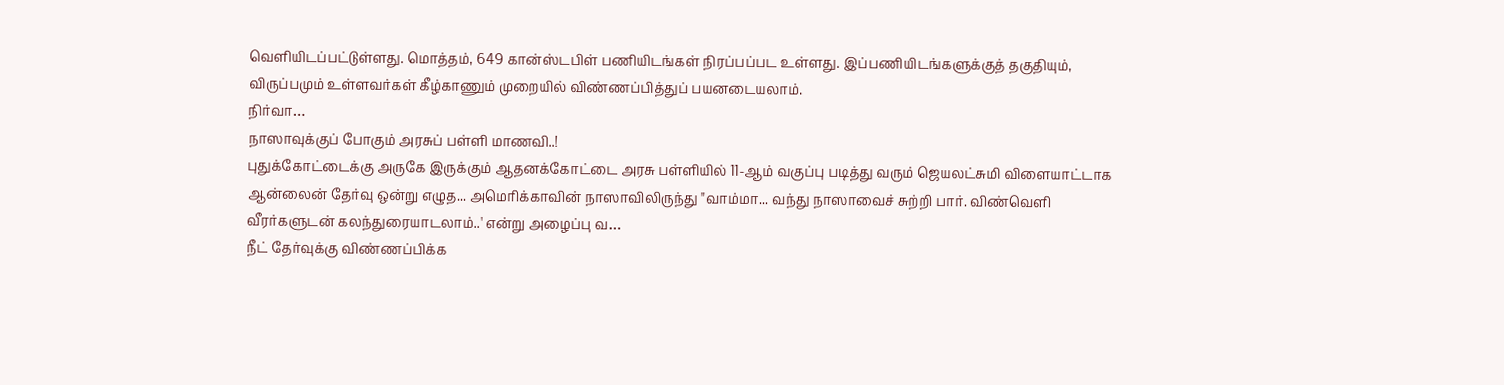வெளியிடப்பட்டுள்ளது. மொத்தம், 649 கான்ஸ்டபிள் பணியிடங்கள் நிரப்பப்பட உள்ளது. இப்பணியிடங்களுக்குத் தகுதியும், விருப்பமும் உள்ளவர்கள் கீழ்காணும் முறையில் விண்ணப்பித்துப் பயனடையலாம்.
நிர்வா…
நாஸாவுக்குப் போகும் அரசுப் பள்ளி மாணவி..!
புதுக்கோட்டைக்கு அருகே இருக்கும் ஆதனக்கோட்டை அரசு பள்ளியில் 11-ஆம் வகுப்பு படித்து வரும் ஜெயலட்சுமி விளையாட்டாக ஆன்லைன் தேர்வு ஒன்று எழுத... அமெரிக்காவின் நாஸாவிலிருந்து "வாம்மா... வந்து நாஸாவைச் சுற்றி பார். விண்வெளி வீரர்களுடன் கலந்துரையாடலாம்..' என்று அழைப்பு வ…
நீட் தேர்வுக்கு விண்ணப்பிக்க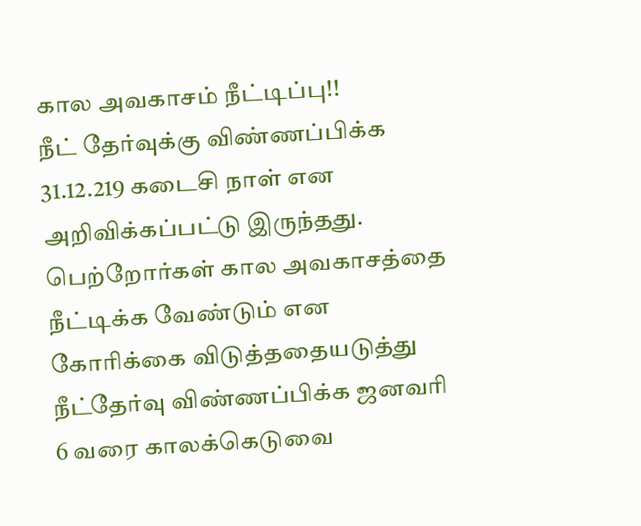கால அவகாசம் நீட்டிப்பு!!
நீட் தேர்வுக்கு விண்ணப்பிக்க 31.12.219 கடைசி நாள் என அறிவிக்கப்பட்டு இருந்தது. பெற்றோர்கள் கால அவகாசத்தை நீட்டிக்க வேண்டும் என கோரிக்கை விடுத்ததையடுத்து நீட்தேர்வு விண்ணப்பிக்க ஜனவரி 6 வரை காலக்கெடுவை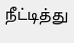நீட்டித்து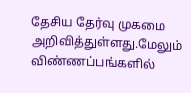தேசிய தேர்வு முகமை அறிவித்துள்ளது.மேலும் விண்ணப்பங்களில்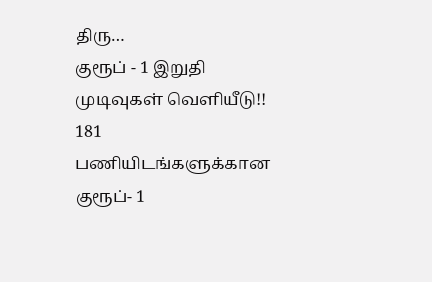திரு…
குரூப் - 1 இறுதி முடிவுகள் வெளியீடு!!
181 பணியிடங்களுக்கான குரூப்- 1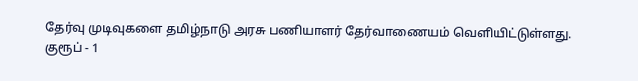தேர்வு முடிவுகளை தமிழ்நாடு அரசு பணியாளர் தேர்வாணையம் வெளியிட்டுள்ளது.
குரூப் - 1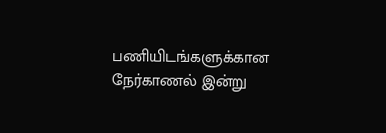பணியிடங்களுக்கான நேர்காணல் இன்று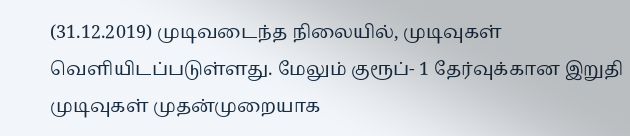(31.12.2019) முடிவடைந்த நிலையில், முடிவுகள் வெளியிடப்படுள்ளது. மேலும் குரூப்- 1 தேர்வுக்கான இறுதி முடிவுகள் முதன்முறையாக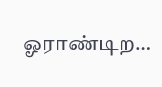ஓராண்டிற…